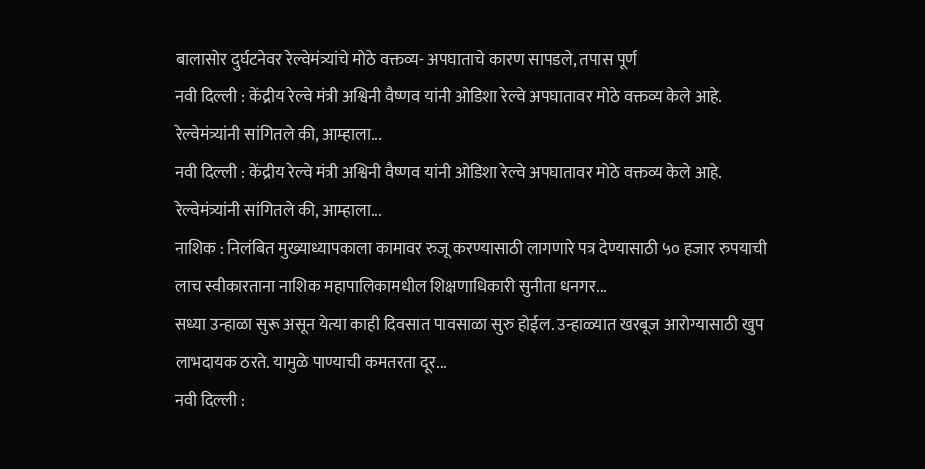बालासोर दुर्घटनेवर रेल्वेमंत्र्यांचे मोठे वक्तव्य- अपघाताचे कारण सापडले, तपास पूर्ण
नवी दिल्ली : केंद्रीय रेल्वे मंत्री अश्विनी वैष्णव यांनी ओडिशा रेल्वे अपघातावर मोठे वक्तव्य केले आहे. रेल्वेमंत्र्यांनी सांगितले की, आम्हाला...
नवी दिल्ली : केंद्रीय रेल्वे मंत्री अश्विनी वैष्णव यांनी ओडिशा रेल्वे अपघातावर मोठे वक्तव्य केले आहे. रेल्वेमंत्र्यांनी सांगितले की, आम्हाला...
नाशिक : निलंबित मुख्याध्यापकाला कामावर रुजू करण्यासाठी लागणारे पत्र देण्यासाठी ५० हजार रुपयाची लाच स्वीकारताना नाशिक महापालिकामधील शिक्षणाधिकारी सुनीता धनगर...
सध्या उन्हाळा सुरू असून येत्या काही दिवसात पावसाळा सुरु होईल. उन्हाळ्यात खरबूज आरोग्यासाठी खुप लाभदायक ठरते. यामुळे पाण्याची कमतरता दूर...
नवी दिल्ली :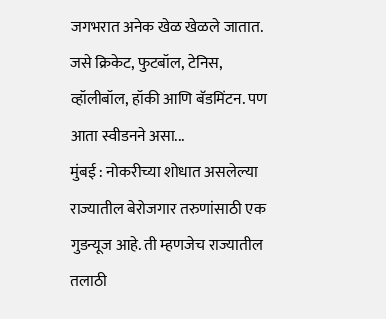जगभरात अनेक खेळ खेळले जातात. जसे क्रिकेट, फुटबॉल, टेनिस, व्हॉलीबॉल, हॉकी आणि बॅडमिंटन. पण आता स्वीडनने असा...
मुंबई : नोकरीच्या शोधात असलेल्या राज्यातील बेरोजगार तरुणांसाठी एक गुडन्यूज आहे. ती म्हणजेच राज्यातील तलाठी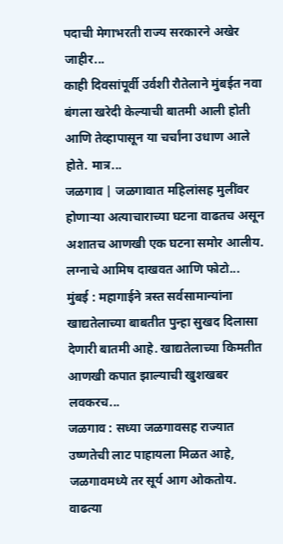पदाची मेगाभरती राज्य सरकारने अखेर जाहीर...
काही दिवसांपूर्वी उर्वशी रौतेलाने मुंबईत नवा बंगला खरेदी केल्याची बातमी आली होती आणि तेव्हापासून या चर्चांना उधाण आले होते. मात्र...
जळगाव | जळगावात महिलांसह मुलींवर होणाऱ्या अत्याचाराच्या घटना वाढतच असून अशातच आणखी एक घटना समोर आलीय. लग्नाचे आमिष दाखवत आणि फोटो...
मुंबई : महागाईने त्रस्त सर्वसामान्यांना खाद्यतेलाच्या बाबतीत पुन्हा सुखद दिलासा देणारी बातमी आहे. खाद्यतेलाच्या किमतीत आणखी कपात झाल्याची खुशखबर लवकरच...
जळगाव : सध्या जळगावसह राज्यात उष्णतेची लाट पाहायला मिळत आहे, जळगावमध्ये तर सूर्य आग ओकतोय. वाढत्या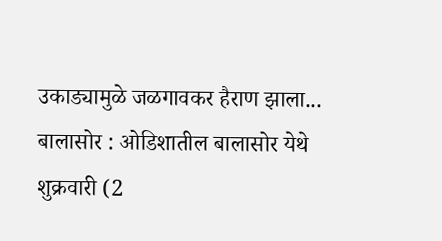उकाड्यामुळे जळगावकर हैराण झाला...
बालासोर : ओडिशातील बालासोर येथे शुक्रवारी (2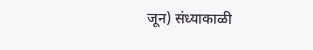जून) संध्याकाळी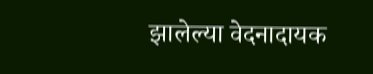झालेल्या वेदनादायक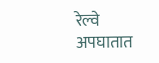रेल्वे अपघातात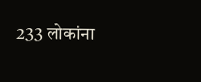233 लोकांना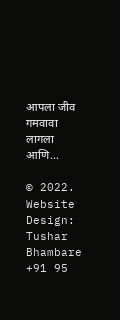आपला जीव गमवावा लागला आणि...

© 2022. Website Design: Tushar Bhambare +91 95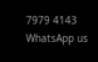7979 4143
WhatsApp us